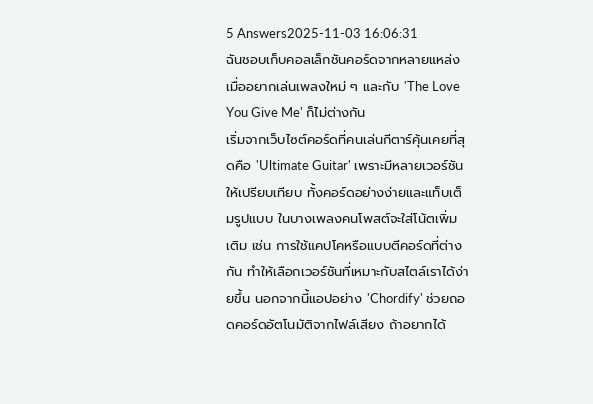5 Answers2025-11-03 16:06:31
ฉันชอบเก็บคอลเล็กชันคอร์ดจากหลายแหล่งเมื่ออยากเล่นเพลงใหม่ ๆ และกับ 'The Love You Give Me' ก็ไม่ต่างกัน
เริ่มจากเว็บไซต์คอร์ดที่คนเล่นกีตาร์คุ้นเคยที่สุดคือ 'Ultimate Guitar' เพราะมีหลายเวอร์ชันให้เปรียบเทียบ ทั้งคอร์ดอย่างง่ายและแท็บเต็มรูปแบบ ในบางเพลงคนโพสต์จะใส่โน้ตเพิ่มเติม เช่น การใช้แคปโคหรือแบบตีคอร์ดที่ต่างกัน ทำให้เลือกเวอร์ชันที่เหมาะกับสไตล์เราได้ง่ายขึ้น นอกจากนี้แอปอย่าง 'Chordify' ช่วยถอดคอร์ดอัตโนมัติจากไฟล์เสียง ถ้าอยากได้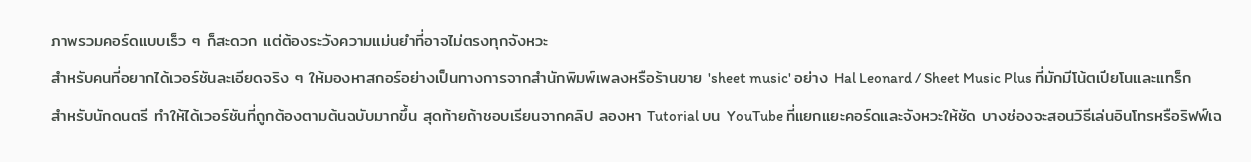ภาพรวมคอร์ดแบบเร็ว ๆ ก็สะดวก แต่ต้องระวังความแม่นยำที่อาจไม่ตรงทุกจังหวะ
สำหรับคนที่อยากได้เวอร์ชันละเอียดจริง ๆ ให้มองหาสกอร์อย่างเป็นทางการจากสำนักพิมพ์เพลงหรือร้านขาย 'sheet music' อย่าง Hal Leonard / Sheet Music Plus ที่มักมีโน้ตเปียโนและแทร็กสำหรับนักดนตรี ทำให้ได้เวอร์ชันที่ถูกต้องตามต้นฉบับมากขึ้น สุดท้ายถ้าชอบเรียนจากคลิป ลองหา Tutorial บน YouTube ที่แยกแยะคอร์ดและจังหวะให้ชัด บางช่องจะสอนวิธีเล่นอินโทรหรือริฟฟ์เฉ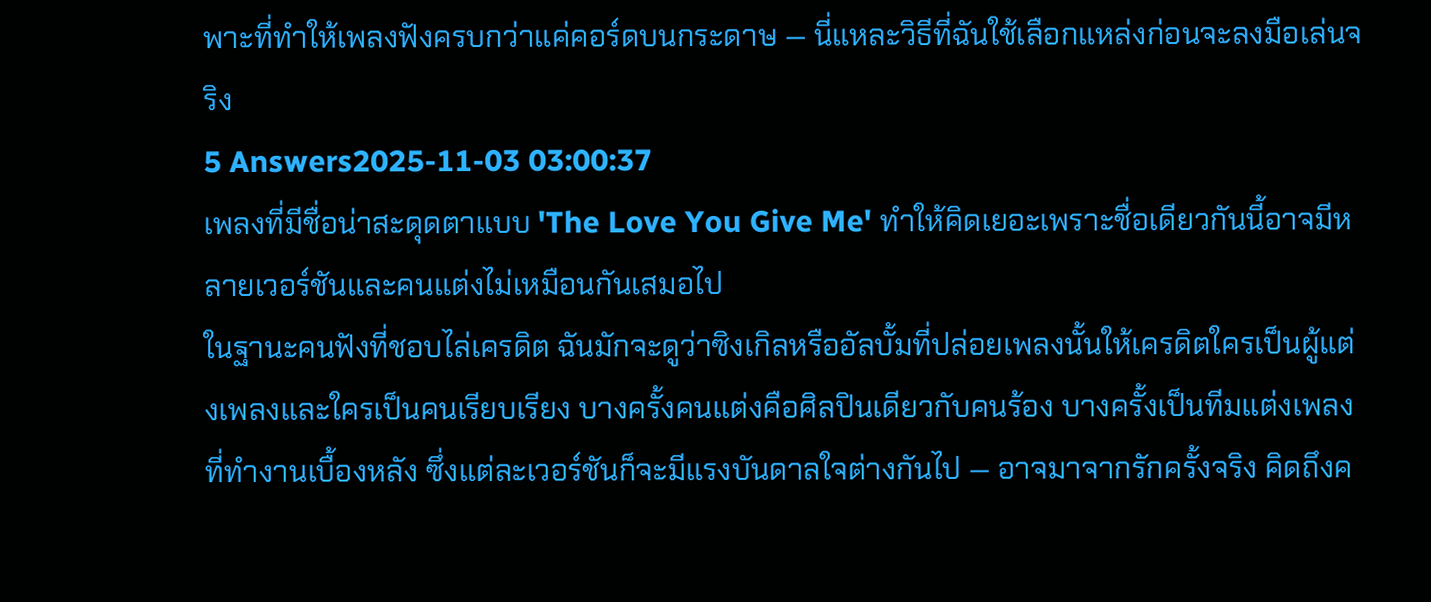พาะที่ทำให้เพลงฟังครบกว่าแค่คอร์ดบนกระดาษ — นี่แหละวิธีที่ฉันใช้เลือกแหล่งก่อนจะลงมือเล่นจริง
5 Answers2025-11-03 03:00:37
เพลงที่มีชื่อน่าสะดุดตาแบบ 'The Love You Give Me' ทำให้คิดเยอะเพราะชื่อเดียวกันนี้อาจมีหลายเวอร์ชันและคนแต่งไม่เหมือนกันเสมอไป
ในฐานะคนฟังที่ชอบไล่เครดิต ฉันมักจะดูว่าซิงเกิลหรืออัลบั้มที่ปล่อยเพลงนั้นให้เครดิตใครเป็นผู้แต่งเพลงและใครเป็นคนเรียบเรียง บางครั้งคนแต่งคือศิลปินเดียวกับคนร้อง บางครั้งเป็นทีมแต่งเพลงที่ทำงานเบื้องหลัง ซึ่งแต่ละเวอร์ชันก็จะมีแรงบันดาลใจต่างกันไป — อาจมาจากรักครั้งจริง คิดถึงค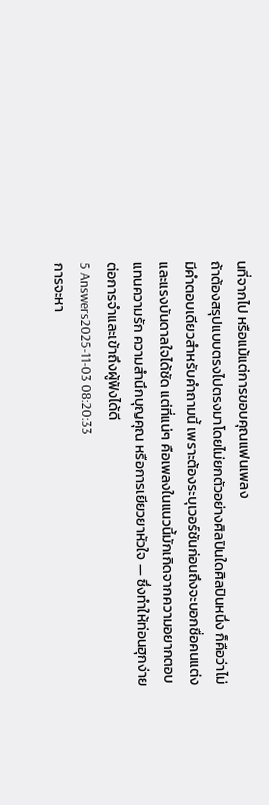นที่จากไป หรือแม้แต่การขอบคุณแฟนเพลง
ถ้าต้องสรุปแบบตรงไปตรงมาโดยไม่ยกตัวอย่างศิลปินใดศิลปินหนึ่ง ก็คือว่าไม่มีคำตอบเดียวสำหรับคำถามนี้ เพราะต้องระบุเวอร์ชันก่อนถึงจะบอกชื่อคนแต่งและแรงบันดาลใจได้ชัด แต่ที่แน่ๆ คือเพลงในแนวนี้มักเกิดจากความอยากตอบแทนความรัก ความสำนึกบุญคุณ หรือการเยียวยาหัวใจ — ซึ่งทำให้ท่อนฮุกง่ายต่อการจำและเข้าถึงผู้ฟังได้ดี
5 Answers2025-11-03 08:20:33
การจะหา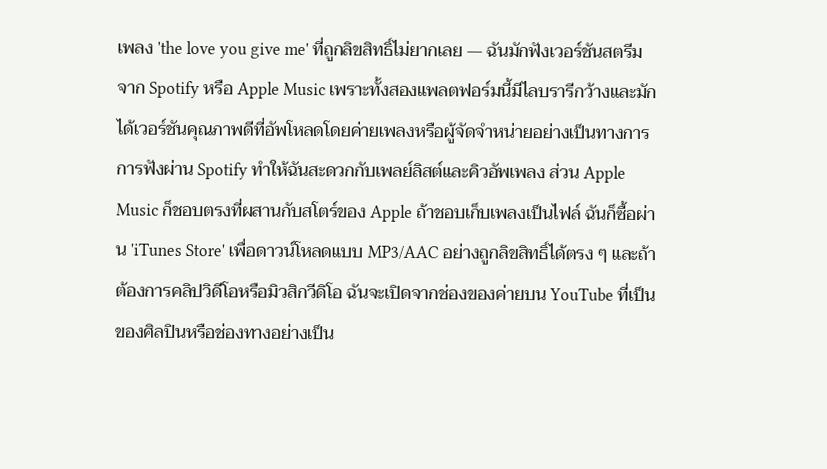เพลง 'the love you give me' ที่ถูกลิขสิทธิ์ไม่ยากเลย — ฉันมักฟังเวอร์ชันสตรีมจาก Spotify หรือ Apple Music เพราะทั้งสองแพลตฟอร์มนี้มีไลบรารีกว้างและมักได้เวอร์ชันคุณภาพดีที่อัพโหลดโดยค่ายเพลงหรือผู้จัดจำหน่ายอย่างเป็นทางการ
การฟังผ่าน Spotify ทำให้ฉันสะดวกกับเพลย์ลิสต์และคิวอัพเพลง ส่วน Apple Music ก็ชอบตรงที่ผสานกับสโตร์ของ Apple ถ้าชอบเก็บเพลงเป็นไฟล์ ฉันก็ซื้อผ่าน 'iTunes Store' เพื่อดาวน์โหลดแบบ MP3/AAC อย่างถูกลิขสิทธิ์ได้ตรง ๆ และถ้าต้องการคลิปวิดีโอหรือมิวสิกวีดิโอ ฉันจะเปิดจากช่องของค่ายบน YouTube ที่เป็นของศิลปินหรือช่องทางอย่างเป็น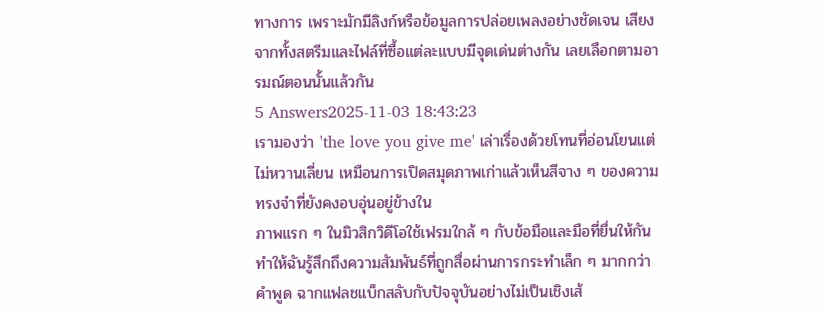ทางการ เพราะมักมีลิงก์หรือข้อมูลการปล่อยเพลงอย่างชัดเจน เสียงจากทั้งสตรีมและไฟล์ที่ซื้อแต่ละแบบมีจุดเด่นต่างกัน เลยเลือกตามอารมณ์ตอนนั้นแล้วกัน
5 Answers2025-11-03 18:43:23
เรามองว่า 'the love you give me' เล่าเรื่องด้วยโทนที่อ่อนโยนแต่ไม่หวานเลี่ยน เหมือนการเปิดสมุดภาพเก่าแล้วเห็นสีจาง ๆ ของความทรงจำที่ยังคงอบอุ่นอยู่ข้างใน
ภาพแรก ๆ ในมิวสิกวิดีโอใช้เฟรมใกล้ ๆ กับข้อมือและมือที่ยื่นให้กัน ทำให้ฉันรู้สึกถึงความสัมพันธ์ที่ถูกสื่อผ่านการกระทำเล็ก ๆ มากกว่าคำพูด ฉากแฟลชแบ็กสลับกับปัจจุบันอย่างไม่เป็นเชิงเส้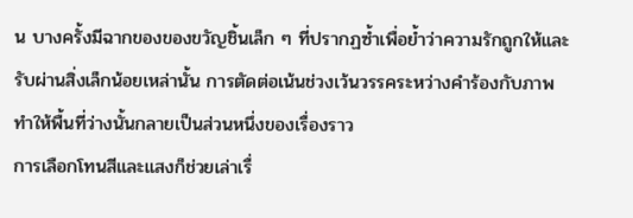น บางครั้งมีฉากของของขวัญชิ้นเล็ก ๆ ที่ปรากฏซ้ำเพื่อย้ำว่าความรักถูกให้และรับผ่านสิ่งเล็กน้อยเหล่านั้น การตัดต่อเน้นช่วงเว้นวรรคระหว่างคำร้องกับภาพ ทำให้พื้นที่ว่างนั้นกลายเป็นส่วนหนึ่งของเรื่องราว
การเลือกโทนสีและแสงก็ช่วยเล่าเรื่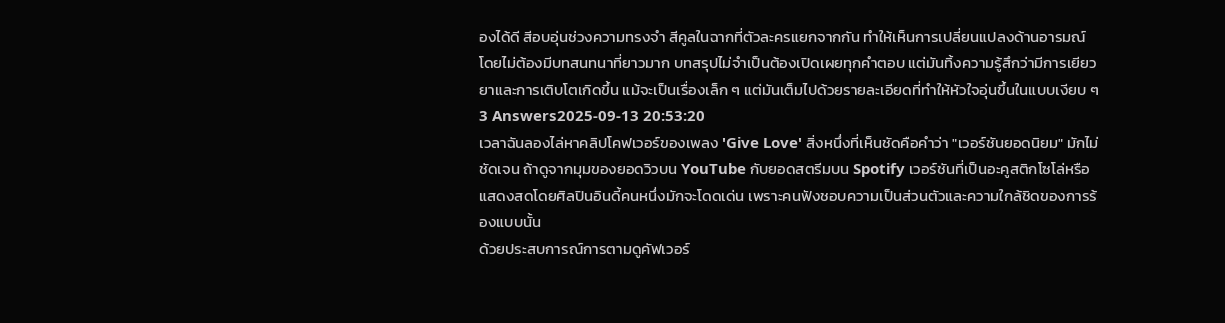องได้ดี สีอบอุ่นช่วงความทรงจำ สีคูลในฉากที่ตัวละครแยกจากกัน ทำให้เห็นการเปลี่ยนแปลงด้านอารมณ์โดยไม่ต้องมีบทสนทนาที่ยาวมาก บทสรุปไม่จำเป็นต้องเปิดเผยทุกคำตอบ แต่มันทิ้งความรู้สึกว่ามีการเยียวยาและการเติบโตเกิดขึ้น แม้จะเป็นเรื่องเล็ก ๆ แต่มันเต็มไปด้วยรายละเอียดที่ทำให้หัวใจอุ่นขึ้นในแบบเงียบ ๆ
3 Answers2025-09-13 20:53:20
เวลาฉันลองไล่หาคลิปโคฟเวอร์ของเพลง 'Give Love' สิ่งหนึ่งที่เห็นชัดคือคำว่า "เวอร์ชันยอดนิยม" มักไม่ชัดเจน ถ้าดูจากมุมของยอดวิวบน YouTube กับยอดสตรีมบน Spotify เวอร์ชันที่เป็นอะคูสติกโซโล่หรือแสดงสดโดยศิลปินอินดี้คนหนึ่งมักจะโดดเด่น เพราะคนฟังชอบความเป็นส่วนตัวและความใกล้ชิดของการร้องแบบนั้น
ด้วยประสบการณ์การตามดูคัฟเวอร์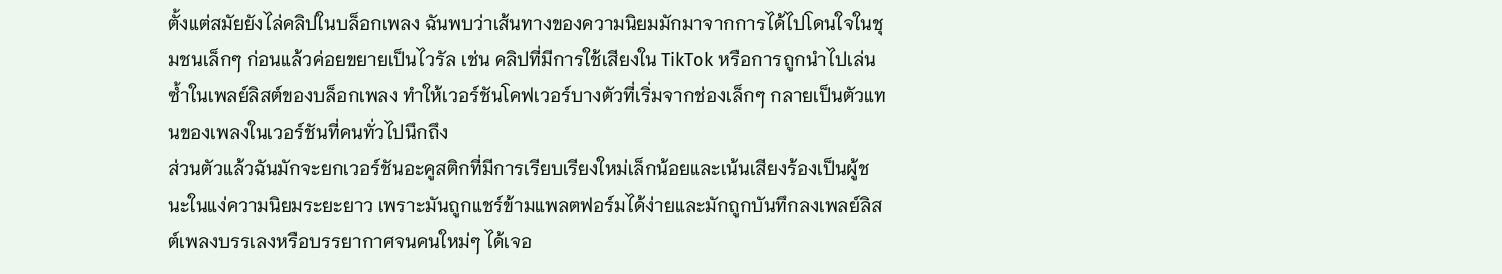ตั้งแต่สมัยยังไล่คลิปในบล็อกเพลง ฉันพบว่าเส้นทางของความนิยมมักมาจากการได้ไปโดนใจในชุมชนเล็กๆ ก่อนแล้วค่อยขยายเป็นไวรัล เช่น คลิปที่มีการใช้เสียงใน TikTok หรือการถูกนำไปเล่นซ้ำในเพลย์ลิสต์ของบล็อกเพลง ทำให้เวอร์ชันโคฟเวอร์บางตัวที่เริ่มจากช่องเล็กๆ กลายเป็นตัวแทนของเพลงในเวอร์ชันที่คนทั่วไปนึกถึง
ส่วนตัวแล้วฉันมักจะยกเวอร์ชันอะคูสติกที่มีการเรียบเรียงใหม่เล็กน้อยและเน้นเสียงร้องเป็นผู้ชนะในแง่ความนิยมระยะยาว เพราะมันถูกแชร์ข้ามแพลตฟอร์มได้ง่ายและมักถูกบันทึกลงเพลย์ลิสต์เพลงบรรเลงหรือบรรยากาศจนคนใหม่ๆ ได้เจอ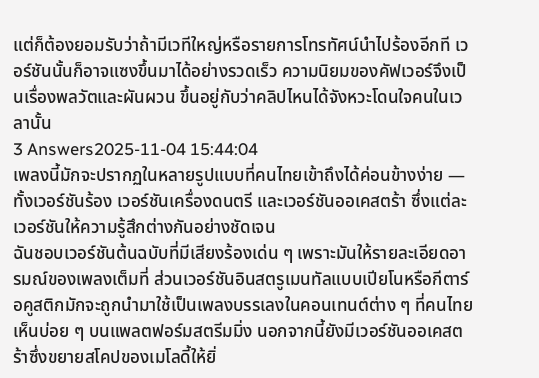แต่ก็ต้องยอมรับว่าถ้ามีเวทีใหญ่หรือรายการโทรทัศน์นำไปร้องอีกที เวอร์ชันนั้นก็อาจแซงขึ้นมาได้อย่างรวดเร็ว ความนิยมของคัฟเวอร์จึงเป็นเรื่องพลวัตและผันผวน ขึ้นอยู่กับว่าคลิปไหนได้จังหวะโดนใจคนในเวลานั้น
3 Answers2025-11-04 15:44:04
เพลงนี้มักจะปรากฏในหลายรูปแบบที่คนไทยเข้าถึงได้ค่อนข้างง่าย — ทั้งเวอร์ชันร้อง เวอร์ชันเครื่องดนตรี และเวอร์ชันออเคสตร้า ซึ่งแต่ละเวอร์ชันให้ความรู้สึกต่างกันอย่างชัดเจน
ฉันชอบเวอร์ชันต้นฉบับที่มีเสียงร้องเด่น ๆ เพราะมันให้รายละเอียดอารมณ์ของเพลงเต็มที่ ส่วนเวอร์ชันอินสตรูเมนทัลแบบเปียโนหรือกีตาร์อคูสติกมักจะถูกนำมาใช้เป็นเพลงบรรเลงในคอนเทนต์ต่าง ๆ ที่คนไทยเห็นบ่อย ๆ บนแพลตฟอร์มสตรีมมิ่ง นอกจากนี้ยังมีเวอร์ชันออเคสตร้าซึ่งขยายสโคปของเมโลดี้ให้ยิ่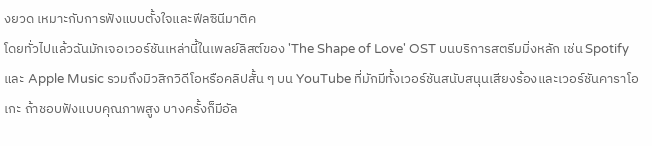งยวด เหมาะกับการฟังแบบตั้งใจและฟีลซินีมาติค
โดยทั่วไปแล้วฉันมักเจอเวอร์ชันเหล่านี้ในเพลย์ลิสต์ของ 'The Shape of Love' OST บนบริการสตรีมมิ่งหลัก เช่น Spotify และ Apple Music รวมถึงมิวสิกวิดีโอหรือคลิปสั้น ๆ บน YouTube ที่มักมีทั้งเวอร์ชันสนับสนุนเสียงร้องและเวอร์ชันคาราโอเกะ ถ้าชอบฟังแบบคุณภาพสูง บางครั้งก็มีอัล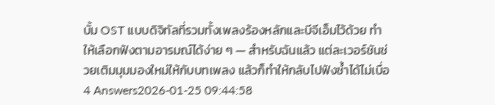บั้ม OST แบบดิจิทัลที่รวมทั้งเพลงร้องหลักและบีจีเอ็มไว้ด้วย ทำให้เลือกฟังตามอารมณ์ได้ง่าย ๆ — สำหรับฉันแล้ว แต่ละเวอร์ชันช่วยเติมมุมมองใหม่ให้กับบทเพลง แล้วก็ทำให้กลับไปฟังซ้ำได้ไม่เบื่อ
4 Answers2026-01-25 09:44:58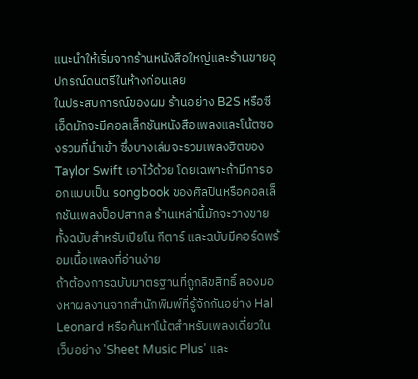แนะนำให้เริ่มจากร้านหนังสือใหญ่และร้านขายอุปกรณ์ดนตรีในห้างก่อนเลย
ในประสบการณ์ของผม ร้านอย่าง B2S หรือซีเอ็ดมักจะมีคอลเล็กชันหนังสือเพลงและโน้ตซองรวมที่นำเข้า ซึ่งบางเล่มจะรวมเพลงฮิตของ Taylor Swift เอาไว้ด้วย โดยเฉพาะถ้ามีการออกแบบเป็น songbook ของศิลปินหรือคอลเล็กชันเพลงป็อปสากล ร้านเหล่านี้มักจะวางขายทั้งฉบับสำหรับเปียโน กีตาร์ และฉบับมีคอร์ดพร้อมเนื้อเพลงที่อ่านง่าย
ถ้าต้องการฉบับมาตรฐานที่ถูกลิขสิทธิ์ ลองมองหาผลงานจากสำนักพิมพ์ที่รู้จักกันอย่าง Hal Leonard หรือค้นหาโน้ตสำหรับเพลงเดี่ยวในเว็บอย่าง 'Sheet Music Plus' และ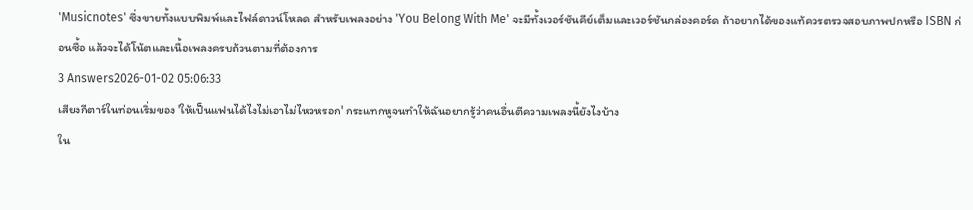'Musicnotes' ซึ่งขายทั้งแบบพิมพ์และไฟล์ดาวน์โหลด สำหรับเพลงอย่าง 'You Belong With Me' จะมีทั้งเวอร์ชันคีย์เต็มและเวอร์ชันกล่องคอร์ด ถ้าอยากได้ของแท้ควรตรวจสอบภาพปกหรือ ISBN ก่อนซื้อ แล้วจะได้โน้ตและเนื้อเพลงครบถ้วนตามที่ต้องการ
3 Answers2026-01-02 05:06:33
เสียงกีตาร์ในท่อนเริ่มของ 'ให้เป็นแฟนได้ไงไม่เอาไม่ไหวหรอก' กระแทกหูจนทำให้ฉันอยากรู้ว่าคนอื่นตีความเพลงนี้ยังไงบ้าง
ใน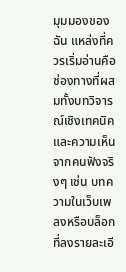มุมมองของฉัน แหล่งที่ควรเริ่มอ่านคือช่องทางที่ผสมทั้งบทวิจารณ์เชิงเทคนิคและความเห็นจากคนฟังจริงๆ เช่น บทความในเว็บเพลงหรือบล็อกที่ลงรายละเอี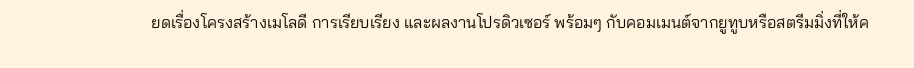ยดเรื่องโครงสร้างเมโลดี การเรียบเรียง และผลงานโปรดิวเซอร์ พร้อมๆ กับคอมเมนต์จากยูทูบหรือสตรีมมิ่งที่ให้ค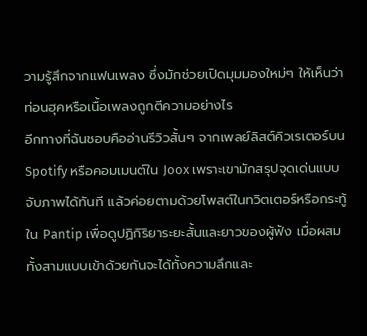วามรู้สึกจากแฟนเพลง ซึ่งมักช่วยเปิดมุมมองใหม่ๆ ให้เห็นว่าท่อนฮุคหรือเนื้อเพลงถูกตีความอย่างไร
อีกทางที่ฉันชอบคืออ่านรีวิวสั้นๆ จากเพลย์ลิสต์คิวเรเตอร์บน Spotify หรือคอมเมนต์ใน Joox เพราะเขามักสรุปจุดเด่นแบบจับภาพได้ทันที แล้วค่อยตามด้วยโพสต์ในทวิตเตอร์หรือกระทู้ใน Pantip เพื่อดูปฏิกิริยาระยะสั้นและยาวของผู้ฟัง เมื่อผสมทั้งสามแบบเข้าด้วยกันจะได้ทั้งความลึกและ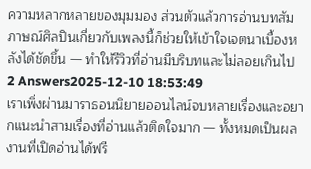ความหลากหลายของมุมมอง ส่วนตัวแล้วการอ่านบทสัมภาษณ์ศิลปินเกี่ยวกับเพลงนี้ก็ช่วยให้เข้าใจเจตนาเบื้องหลังได้ชัดขึ้น — ทำให้รีวิวที่อ่านมีบริบทและไม่ลอยเกินไป
2 Answers2025-12-10 18:53:49
เราเพิ่งผ่านมาราธอนนิยายออนไลน์จบหลายเรื่องและอยากแนะนำสามเรื่องที่อ่านแล้วติดใจมาก — ทั้งหมดเป็นผลงานที่เปิดอ่านได้ฟรี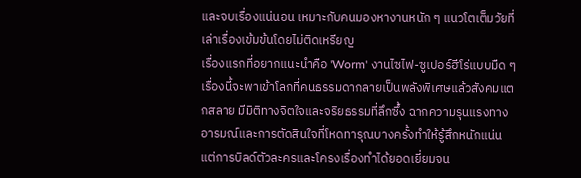และจบเรื่องแน่นอน เหมาะกับคนมองหางานหนัก ๆ แนวโตเต็มวัยที่เล่าเรื่องเข้มข้นโดยไม่ติดเหรียญ
เรื่องแรกที่อยากแนะนำคือ 'Worm' งานไซไฟ-ซูเปอร์ฮีโร่แบบมืด ๆ เรื่องนี้จะพาเข้าโลกที่คนธรรมดากลายเป็นพลังพิเศษแล้วสังคมแตกสลาย มีมิติทางจิตใจและจริยธรรมที่ลึกซึ้ง ฉากความรุนแรงทางอารมณ์และการตัดสินใจที่โหดทารุณบางครั้งทำให้รู้สึกหนักแน่น แต่การบิลด์ตัวละครและโครงเรื่องทำได้ยอดเยี่ยมจน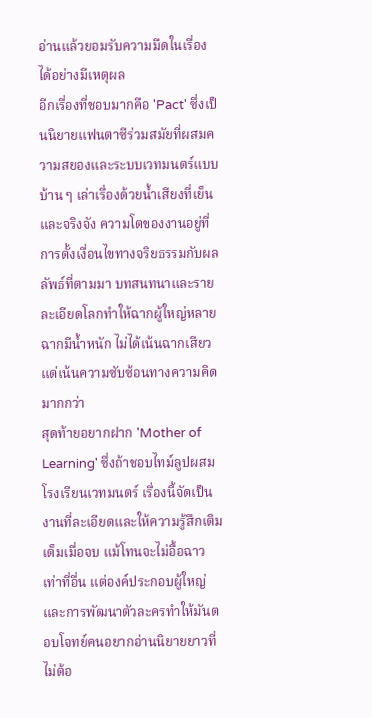อ่านแล้วยอมรับความมืดในเรื่องได้อย่างมีเหตุผล
อีกเรื่องที่ชอบมากคือ 'Pact' ซึ่งเป็นนิยายแฟนตาซีร่วมสมัยที่ผสมความสยองและระบบเวทมนตร์แบบบ้าน ๆ เล่าเรื่องด้วยน้ำเสียงที่เย็นและจริงจัง ความโตของงานอยู่ที่การตั้งเงื่อนไขทางจริยธรรมกับผลลัพธ์ที่ตามมา บทสนทนาและรายละเอียดโลกทำให้ฉากผู้ใหญ่หลายฉากมีน้ำหนัก ไม่ได้เน้นฉากเสียวแต่เน้นความซับซ้อนทางความคิดมากกว่า
สุดท้ายอยากฝาก 'Mother of Learning' ซึ่งถ้าชอบไทม์ลูปผสมโรงเรียนเวทมนตร์ เรื่องนี้จัดเป็นงานที่ละเอียดและให้ความรู้สึกเติมเต็มเมื่อจบ แม้โทนจะไม่อื้อฉาวเท่าที่อื่น แต่องค์ประกอบผู้ใหญ่และการพัฒนาตัวละครทำให้มันตอบโจทย์คนอยากอ่านนิยายยาวที่ไม่ต้อ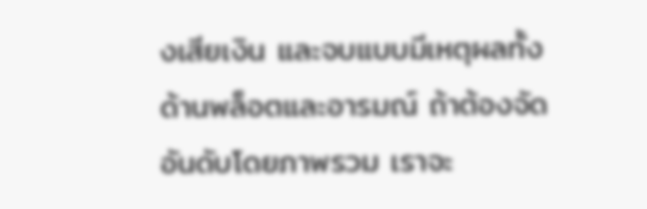งเสียเงิน และจบแบบมีเหตุผลทั้งด้านพล็อตและอารมณ์ ถ้าต้องจัดอันดับโดยภาพรวม เราจะ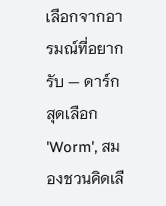เลือกจากอารมณ์ที่อยากรับ — ดาร์กสุดเลือก 'Worm', สมองชวนคิดเลื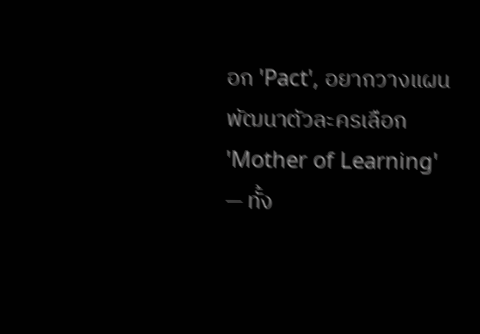อก 'Pact', อยากวางแผนพัฒนาตัวละครเลือก 'Mother of Learning' — ทั้ง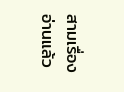สามเรื่องอ่านแล้ว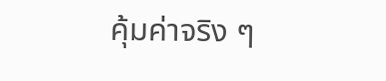คุ้มค่าจริง ๆ